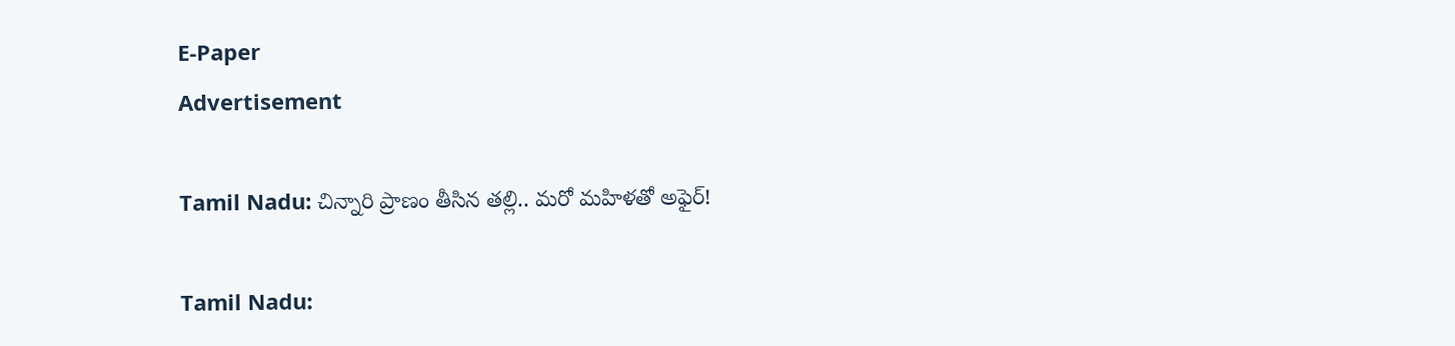E-Paper
Advertisement

Tamil Nadu: చిన్నారి ప్రాణం తీసిన తల్లి.. మరో మహిళతో అఫైర్‌!

Tamil Nadu: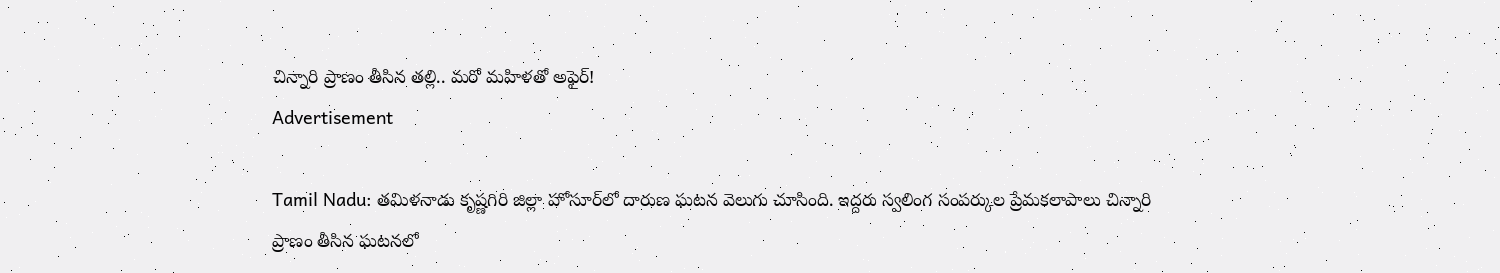చిన్నారి ప్రాణం తీసిన తల్లి.. మరో మహిళతో అఫైర్‌!
Advertisement

Tamil Nadu: తమిళనాడు కృష్ణగిరి జిల్లా హోసూర్‌లో దారుణ ఘటన వెలుగు చూసింది. ఇద్దరు స్వలింగ సంపర్కుల ప్రేమకలాపాలు చిన్నారి ప్రాణం తీసిన ఘటనలో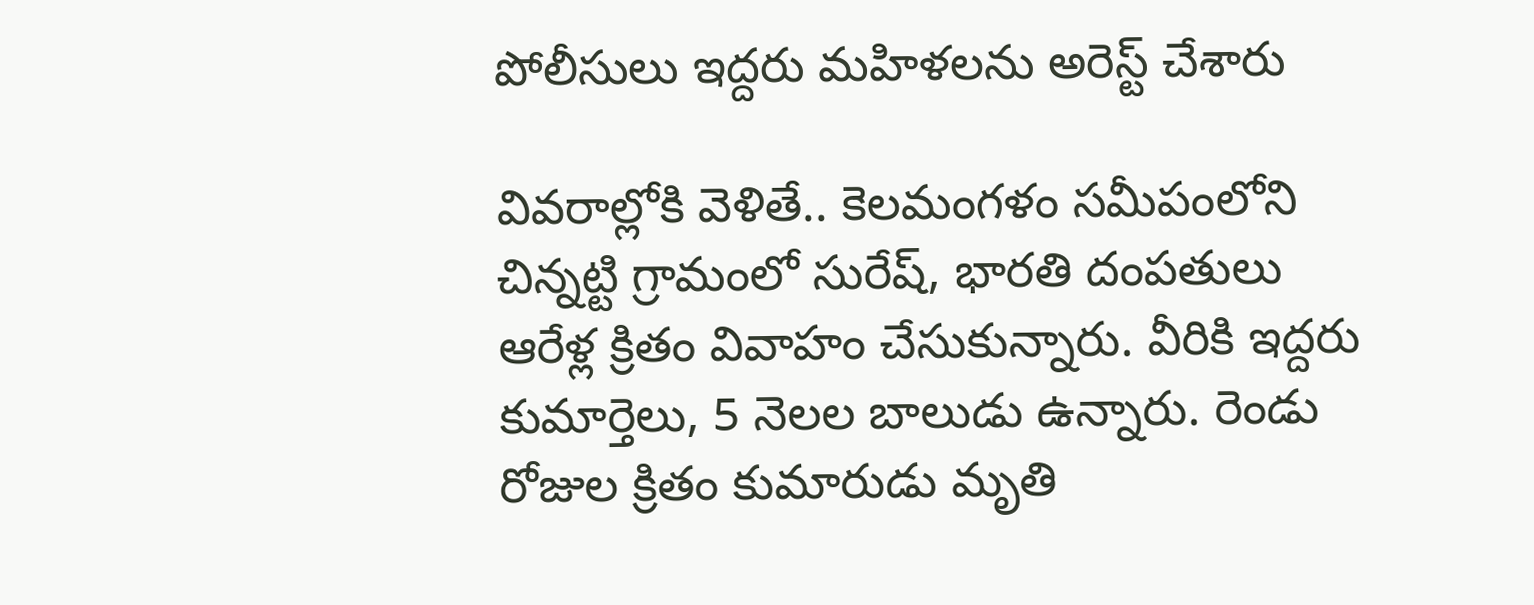పోలీసులు ఇద్దరు మహిళలను అరెస్ట్ చేశారు

వివరాల్లోకి వెళితే.. కెలమంగళం సమీపంలోని చిన్నట్టి గ్రామంలో సురేష్‌, భారతి దంపతులు ఆరేళ్ల క్రితం వివాహం చేసుకున్నారు. వీరికి ఇద్దరు కుమార్తెలు, 5 నెలల బాలుడు ఉన్నారు. రెండు రోజుల క్రితం కుమారుడు మృతి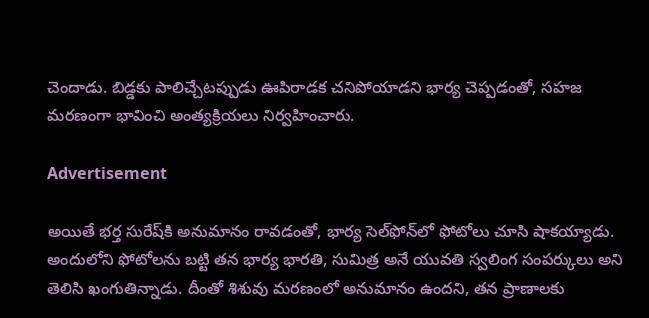చెందాడు. బిడ్డకు పాలిచ్చేటప్పుడు ఊపిరాడక చనిపోయాడని భార్య చెప్పడంతో, సహజ మరణంగా భావించి అంత్యక్రియలు నిర్వహించారు.

Advertisement

అయితే భర్త సురేష్‌కి అనుమానం రావడంతో, భార్య సెల్‌ఫోన్‌లో ఫోటోలు చూసి షాకయ్యాడు. అందులోని ఫోటోలను బట్టి తన భార్య భారతి, సుమిత్ర అనే యువతి స్వలింగ సంపర్కులు అని తెలిసి ఖంగుతిన్నాడు. దీంతో శిశువు మరణంలో అనుమానం ఉందని, తన ప్రాణాలకు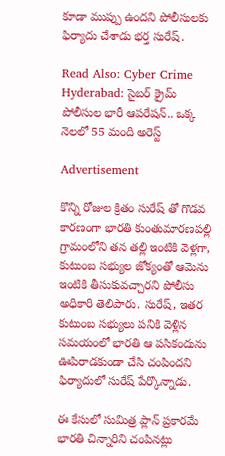కూడా ముప్పు ఉందని పోలీసులకు ఫిర్యాదు చేశాడు భర్త సురేష్.

Read Also: Cyber Crime Hyderabad: సైబర్ క్రైమ్ పోలీసుల భారీ ఆపరేషన్.. ఒక్క నెలలో 55 మంది అరెస్ట్

Advertisement

కొన్ని రోజుల క్రితం సురేష్ తో గొడవ కారణంగా భారతి కుంతుమారణపల్లి గ్రామంలోని తన తల్లి ఇంటికి వెళ్లగా, కుటుంబ సభ్యుల జోక్యంతో ఆమెను ఇంటికి తీసుకువచ్చారని పోలీసు అధికారి తెలిపారు. సురేష్, ఇతర కుటుంబ సభ్యులు పనికి వెళ్లిన సమయంలో భారతి ఆ పసికందును ఊపిరాడకుండా చేసి చంపిందని ఫిర్యాదులో సురేష్ పేర్కొన్నాడు.

ఈ కేసులో సుమిత్ర ప్లాన్ ప్రకారమే భారతి చిన్నారిని చంపినట్లు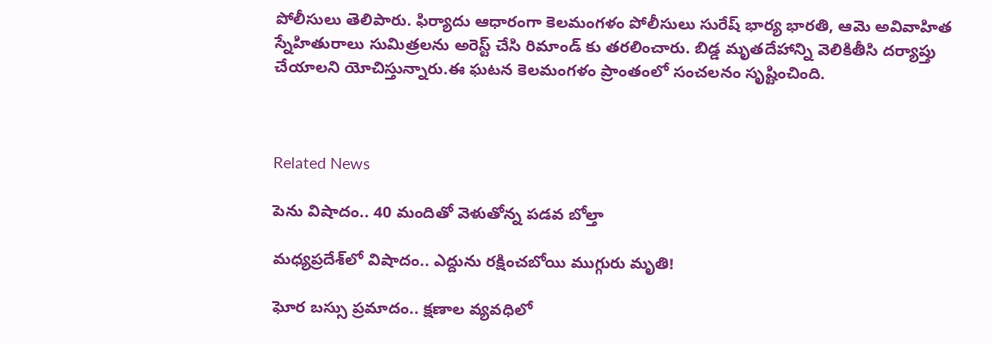పోలీసులు తెలిపారు. ఫిర్యాదు ఆధారంగా కెలమంగళం పోలీసులు సురేష్‌ భార్య భారతి, ఆమె అవివాహిత స్నేహితురాలు సుమిత్రలను అరెస్ట్ చేసి రిమాండ్ కు తరలించారు. బిడ్డ మృతదేహాన్ని వెలికితీసి దర్యాప్తు చేయాలని యోచిస్తున్నారు.ఈ ఘటన కెలమంగళం ప్రాంతంలో సంచలనం సృష్టించింది.



Related News

పెను విషాదం.. 40 మందితో వెళుతోన్న ప‌డ‌వ బోల్తా

మధ్యప్రదేశ్‌లో విషాదం.. ఎద్దును రక్షించబోయి ముగ్గురు మృతి!

ఘోర బస్సు ప్రమాదం.. క్షణాల వ్యవధిలో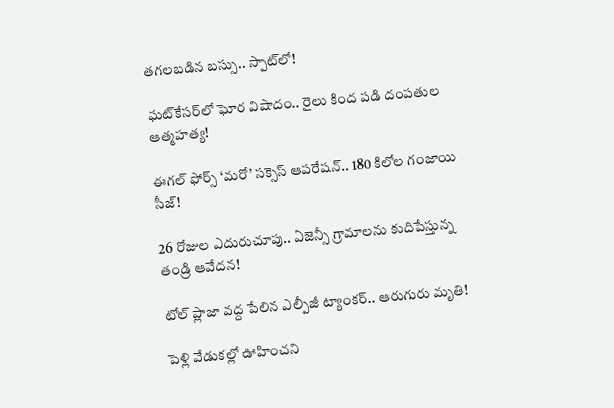తగలబడిన బస్సు.. స్పాట్‌లో!

ఘట్‌కేసర్‌లో ఘోర విషాదం.. రైలు కింద పడి దంపతుల ఆత్మహత్య!

ఈగల్ ఫోర్స్ ‘మరో’ సక్సెస్ ఆపరేషన్.. 180 కిలోల గంజాయి సీజ్!

26 రోజుల ఎదురుచూపు.. ఏజెన్సీ గ్రామాలను కుదిపేస్తున్న తండ్రి ఆవేదన!

టోల్ ప్లాజా వద్ద పేలిన ఎల్పీజీ ట్యాంకర్.. ఆరుగురు మృతి!

పెళ్లి వేడుకల్లో ఊహించని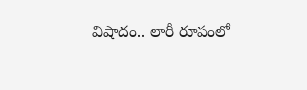విషాదం.. లారీ రూపంలో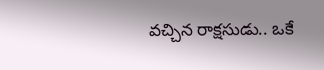వచ్చిన రాక్షసుడు.. ఒకే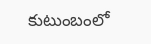కుటుంబంలో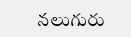నలుగురు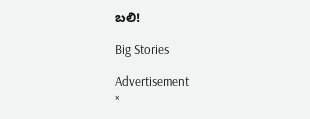బలి!

Big Stories

Advertisement
×